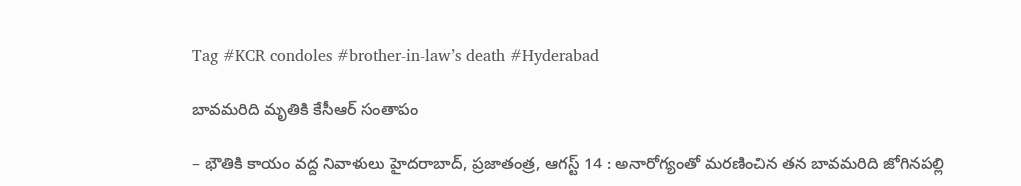Tag #KCR condoles #brother-in-law’s death #Hyderabad

బావమరిది మృతికి కేసీఆర్‌ సంతాపం

– భౌతికి కాయం వద్ద నివాళులు హైదరాబాద్‌, ప్రజాతంత్ర, ఆగస్ట్ 14 : అనారోగ్యంతో మరణించిన తన బావమరిది జోగినపల్లి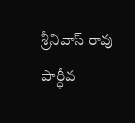శ్రీనివాస్‌ ‌రావు పార్ధీవ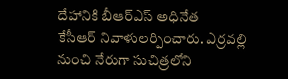దేహానికి బీఆర్‌ఎస్‌ అధినేత కేసీఆర్‌ ‌నివాళులర్పించారు. ఎర్రవల్లి నుంచి నేరుగా సుచిత్రలోని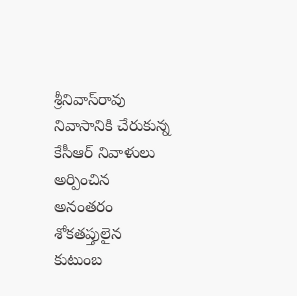శ్రీనివాస్‌రావు నివాసానికి చేరుకున్న కేసీఆర్‌ ‌నివాళులు అర్పించిన అనంతరం శోకతప్తులైన కుటుంబ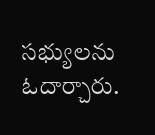సభ్యులను ఓదార్చారు.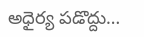అధైర్య పడొద్దు…